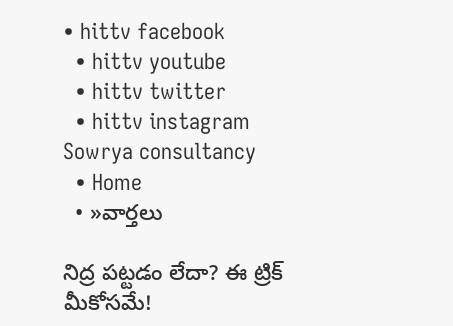• hittv facebook
  • hittv youtube
  • hittv twitter
  • hittv instagram
Sowrya consultancy
  • Home
  • »వార్తలు

నిద్ర పట్టడం లేదా? ఈ ట్రిక్ మీకోసమే!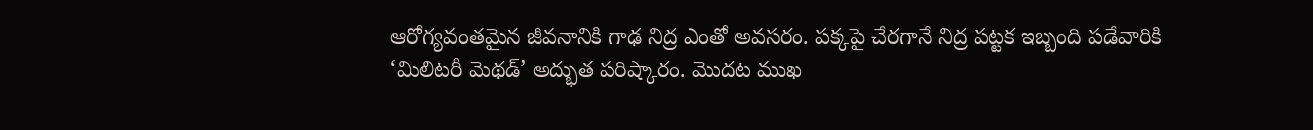ఆరోగ్యవంతమైన జీవనానికి గాఢ నిద్ర ఎంతో అవసరం. పక్కపై చేరగానే నిద్ర పట్టక ఇబ్బంది పడేవారికి ‘మిలిటరీ మెథడ్’ అద్భుత పరిష్కారం. మొదట ముఖ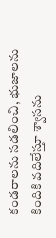కండరాలను సడలించి, భుజాలను కిందికి వదిలేస్తూ శ్వాసను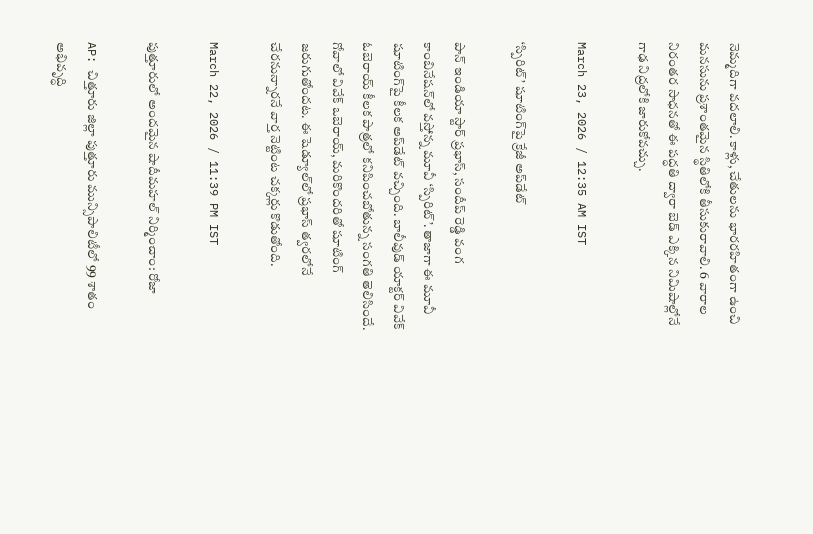నెమ్మదిగా వదలాలి. కాళ్లు, చేతులను భారరహితంగా ఉంచి మనసును ప్రశాంతమైన స్థితిలోకి తీసుకురావాలి. 6 వారాల నిరంతర సాధనతో ఈ పద్ధతి ద్వారా బెడ్ ఎక్కిన నిమిషాల్లోనే గాఢ నిద్రలోకి జారుకోవచ్చు.

March 23, 2026 / 12:35 AM IST

‘స్పిరిట్’ షూటింగ్‌పై క్రేజీ అప్‌డేట్

పాన్ ఇండియా స్టార్ ప్రభాస్, సందీప్ రెడ్డి వంగ కాంబినేషన్‌లో వస్తోన్న మూవీ ‘స్పిరిట్’. తాజాగా ఈ మూవీ షూటింగ్‌పై కీలక అప్‌డేట్ వచ్చింది. బాలీవుడ్ యాక్టర్ వివేక్ ఓబెరాయ్ కీలక పాత్రలో కనిపించబోతున్న సంగతి తెలిసిందే. గోవాలో వివేక్ ఒబెరాయ్, మరికొందరితో షూటింగ్ జరుగుతోందట. ఈ షెడ్యూల్‌లో ప్రభాస్ త్వరలోనే చేరనున్నారనే వార్త నెట్టింట చక్కర్లు కొడుతోంది.

March 22, 2026 / 11:39 PM IST

పుత్తూరులో అందమైన షాదీమహల్ నిర్మించాం: రోజా

AP: చిత్తూరు జిల్లా పుత్తూరు మున్సిపాలిటీలో 99 శాతం అభివృద్ధి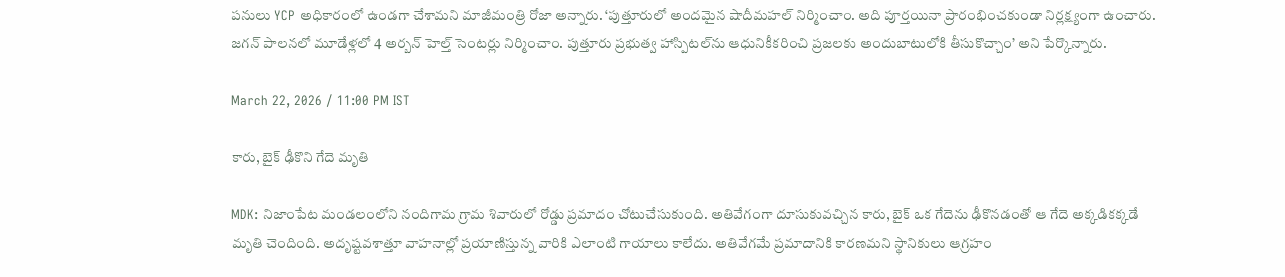పనులు YCP అధికారంలో ఉండగా చేశామని మాజీమంత్రి రోజా అన్నారు. ‘పుత్తూరులో అందమైన షాదీమహల్ నిర్మించాం. అది పూర్తయినా ప్రారంభించకుండా నిర్లక్ష్యంగా ఉంచారు. జగన్ పాలనలో మూడేళ్లలో 4 అర్బన్ హెల్త్ సెంటర్లు నిర్మించాం. పుత్తూరు ప్రభుత్వ హాస్పిటల్‌ను ఆధునికీకరించి ప్రజలకు అందుబాటులోకి తీసుకొచ్చాం’ అని పేర్కొన్నారు.

March 22, 2026 / 11:00 PM IST

కారు, బైక్ ఢీకొని గేదె మృతి

MDK: నిజాంపేట మండలంలోని నందిగామ గ్రామ శివారులో రోడ్డు ప్రమాదం చోటుచేసుకుంది. అతివేగంగా దూసుకువచ్చిన కారు, బైక్ ఒక గేదెను ఢీకొనడంతో ఆ గేదె అక్కడికక్కడే మృతి చెందింది. అదృష్టవశాత్తూ వాహనాల్లో ప్రయాణిస్తున్న వారికి ఎలాంటి గాయాలు కాలేదు. అతివేగమే ప్రమాదానికి కారణమని స్థానికులు ఆగ్రహం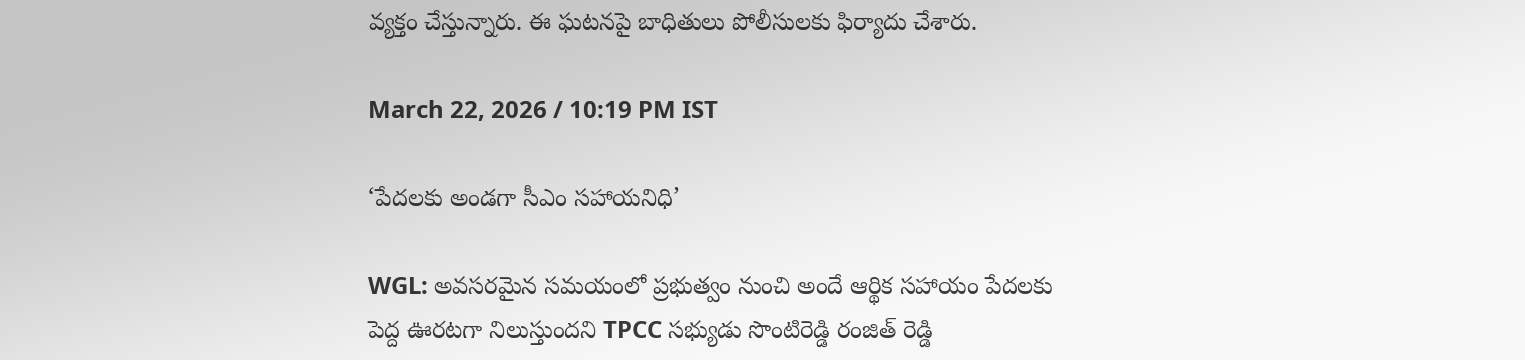వ్యక్తం చేస్తున్నారు. ఈ ఘటనపై బాధితులు పోలీసులకు ఫిర్యాదు చేశారు.

March 22, 2026 / 10:19 PM IST

‘పేదలకు అండ‌గా సీఎం సహాయనిధి’

WGL: అవసరమైన సమయంలో ప్రభుత్వం నుంచి అందే ఆర్థిక సహాయం పేదలకు పెద్ద ఊరటగా నిలుస్తుందని TPCC సభ్యుడు సొంటిరెడ్డి రంజిత్ రెడ్డి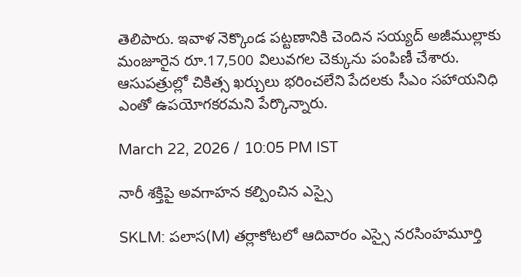తెలిపారు. ఇవాళ నెక్కొండ పట్టణానికి చెందిన సయ్యద్ అజీముల్లాకు మంజూరైన రూ.17,500 విలువగల చెక్కును పంపిణీ చేశారు. ఆసుపత్రుల్లో చికిత్స ఖర్చులు భరించలేని పేదలకు సీఎం సహాయనిధి ఎంతో ఉపయోగకరమని పేర్కొన్నారు.

March 22, 2026 / 10:05 PM IST

నారీ శక్తిపై అవగాహన కల్పించిన ఎస్సై

SKLM: పలాస(M) తర్లాకోటలో ఆదివారం ఎస్సై నరసింహమూర్తి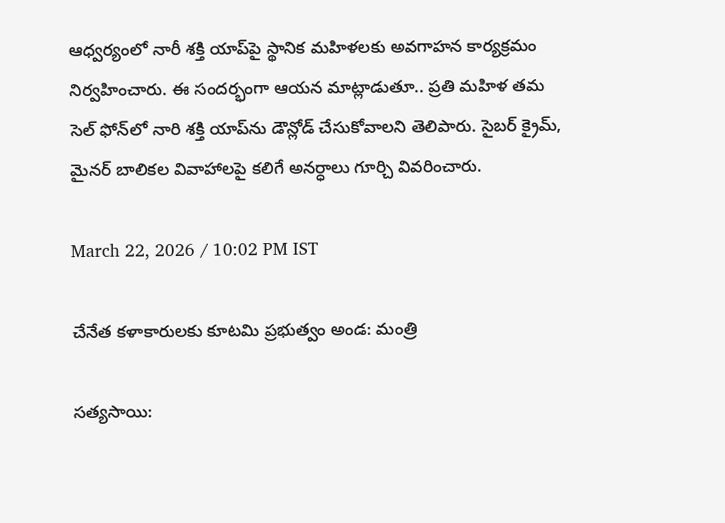ఆధ్వర్యంలో నారీ శక్తి యాప్‌పై స్థానిక మహిళలకు అవగాహన కార్యక్రమం నిర్వహించారు. ఈ సందర్భంగా ఆయన మాట్లాడుతూ.. ప్రతి మహిళ తమ సెల్ ఫోన్‌లో నారి శక్తి యాప్‌ను డౌన్లోడ్ చేసుకోవాలని తెలిపారు. సైబర్ క్రైమ్, మైనర్ బాలికల వివాహాలపై కలిగే అనర్ధాలు గూర్చి వివరించారు.

March 22, 2026 / 10:02 PM IST

చేనేత కళాకారులకు కూటమి ప్రభుత్వం అండ: మంత్రి

సత్యసాయి: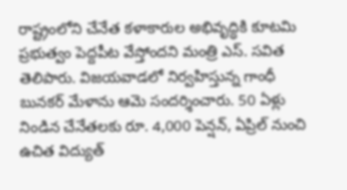రాష్ట్రంలోని చేనేత కళాకారుల అభివృద్ధికి కూటమి ప్రభుత్వం పెద్దపీట వేస్తోందని మంత్రి ఎస్. సవిత తెలిపారు. విజయవాడలో నిర్వహిస్తున్న గాంధీ బునకర్ మేళాను ఆమె సందర్శించారు. 50 ఏళ్లు నిండిన చేనేతలకు రూ. 4,000 పెన్షన్, ఏప్రిల్ నుంచి ఉచిత విద్యుత్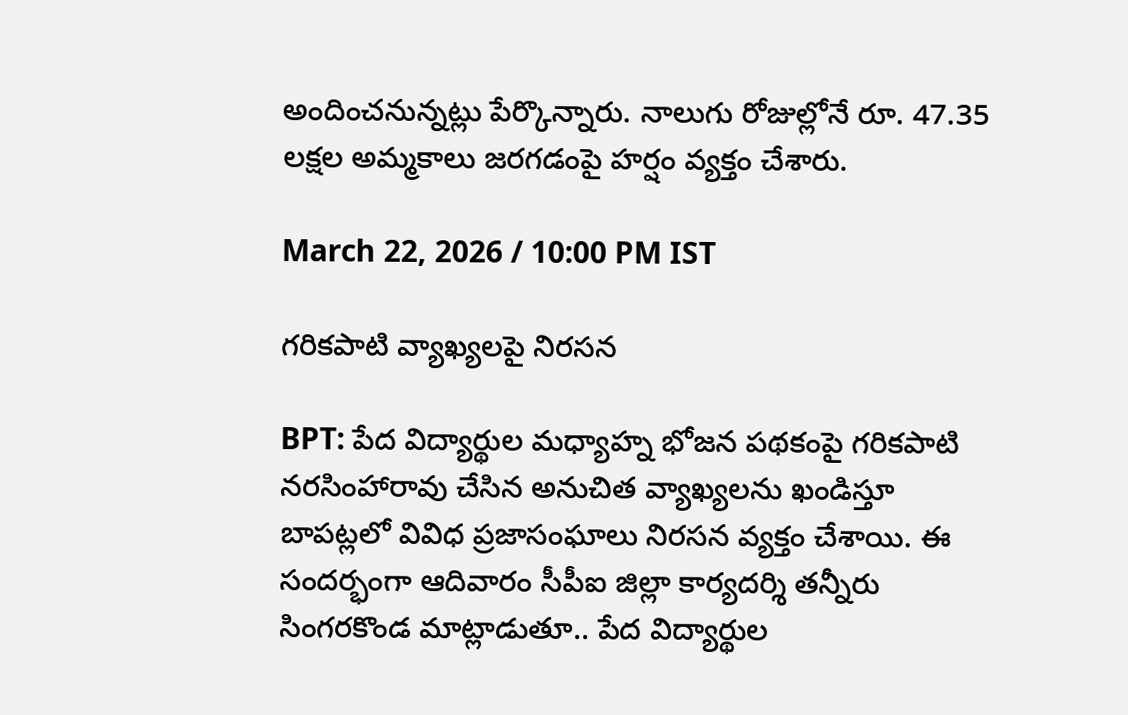అందించనున్నట్లు పేర్కొన్నారు. నాలుగు రోజుల్లోనే రూ. 47.35 లక్షల అమ్మకాలు జరగడంపై హర్షం వ్యక్తం చేశారు.

March 22, 2026 / 10:00 PM IST

గరికపాటి వ్యాఖ్యలపై నిరసన

BPT: పేద విద్యార్థుల మధ్యాహ్న భోజన పథకంపై గరికపాటి నరసింహారావు చేసిన అనుచిత వ్యాఖ్యలను ఖండిస్తూ బాపట్లలో వివిధ ప్రజాసంఘాలు నిరసన వ్యక్తం చేశాయి. ఈ సందర్భంగా ఆదివారం సీపీఐ జిల్లా కార్యదర్శి తన్నీరు సింగరకొండ మాట్లాడుతూ.. పేద విద్యార్థుల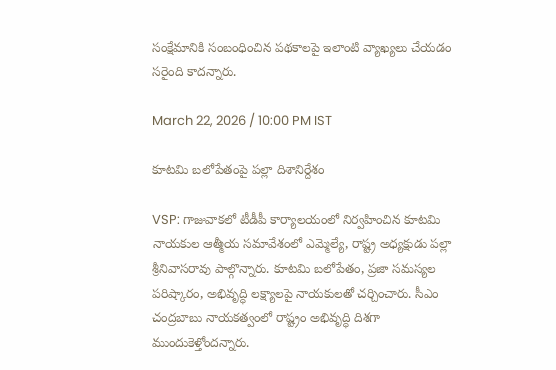సంక్షేమానికి సంబంధించిన పథకాలపై ఇలాంటి వ్యాఖ్యలు చేయడం సరైంది కాదన్నారు.

March 22, 2026 / 10:00 PM IST

కూటమి బలోపేతంపై పల్లా దిశానిర్దేశం

VSP: గాజువాకలో టీడీపీ కార్యాలయంలో నిర్వహించిన కూటమి నాయకుల ఆత్మీయ సమావేశంలో ఎమ్మెల్యే, రాష్ట్ర అధ్యక్షుడు పల్లా శ్రీనివాసరావు పాల్గొన్నారు. కూటమి బలోపేతం, ప్రజా సమస్యల పరిష్కారం, అభివృద్ధి లక్ష్యాలపై నాయకులతో చర్చించారు. సీఎం చంద్రబాబు నాయకత్వంలో రాష్ట్రం అభివృద్ధి దిశగా ముందుకెళ్తోందన్నారు.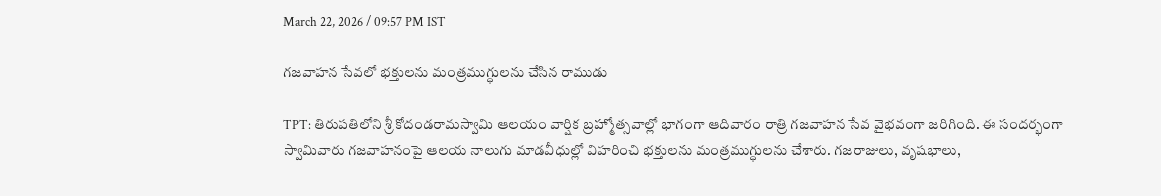March 22, 2026 / 09:57 PM IST

గజవాహన సేవలో భక్తులను మంత్రముగ్ధులను చేసిన రాముడు

TPT: తిరుపతిలోని శ్రీ కోదండరామస్వామి ఆలయం వార్షిక బ్రహ్మోత్సవాల్లో భాగంగా ఆదివారం రాత్రి గజవాహన సేవ వైభవంగా జరిగింది. ఈ సందర్భంగా స్వామివారు గజవాహనంపై ఆలయ నాలుగు మాడవీధుల్లో విహరించి భక్తులను మంత్రముగ్ధులను చేశారు. గజరాజులు, వృషభాలు,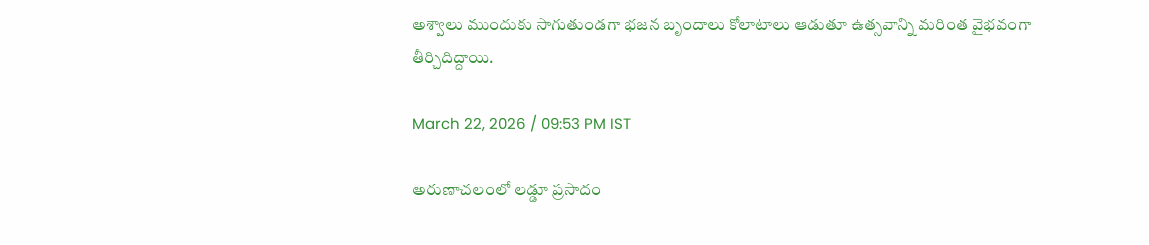అశ్వాలు ముందుకు సాగుతుండగా భజన బృందాలు కోలాటాలు ఆడుతూ ఉత్సవాన్ని మరింత వైభవంగా తీర్చిదిద్దాయి.

March 22, 2026 / 09:53 PM IST

అరుణాచలంలో లడ్డూ ప్రసాదం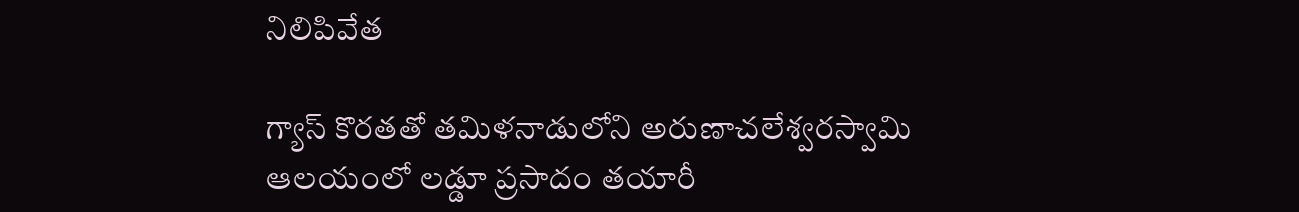నిలిపివేత

గ్యాస్ కొరతతో తమిళనాడులోని అరుణాచలేశ్వరస్వామి ఆలయంలో లడ్డూ ప్రసాదం తయారీ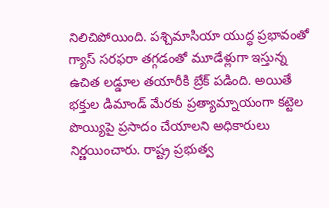నిలిచిపోయింది. పశ్చిమాసియా యుద్ధ ప్రభావంతో గ్యాస్ సరఫరా తగ్గడంతో మూడేళ్లుగా ఇస్తున్న ఉచిత లడ్డూల తయారీకి బ్రేక్ పడింది. అయితే భక్తుల డిమాండ్ మేరకు ప్రత్యామ్నాయంగా కట్టెల పొయ్యిపై ప్రసాదం చేయాలని అధికారులు నిర్ణయించారు. రాష్ట్ర ప్రభుత్వ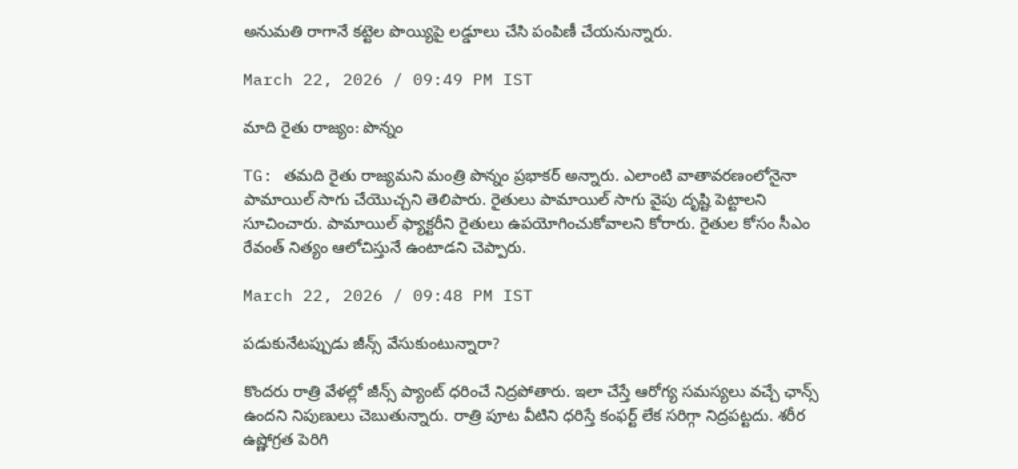అనుమతి రాగానే కట్టెల పొయ్యిపై లడ్డూలు చేసి పంపిణీ చేయనున్నారు.

March 22, 2026 / 09:49 PM IST

మాది రైతు రాజ్యం: పొన్నం

TG: తమది రైతు రాజ్యమని మంత్రి పొన్నం ప్రభాకర్ అన్నారు. ఎలాంటి వాతావరణంలోనైనా పామాయిల్ సాగు చేయొచ్చని తెలిపారు. రైతులు పామాయిల్ సాగు వైపు దృష్టి పెట్టాలని సూచించారు. పామాయిల్ ఫ్యాక్టరీని రైతులు ఉపయోగించుకోవాలని కోరారు. రైతుల కోసం సీఎం రేవంత్ నిత్యం ఆలోచిస్తునే ఉంటాడని చెప్పారు.

March 22, 2026 / 09:48 PM IST

పడుకునేటప్పుడు జీన్స్ వేసుకుంటున్నారా?

కొందరు రాత్రి వేళల్లో జీన్స్ ప్యాంట్ ధరించే నిద్రపోతారు. ఇలా చేస్తే ఆరోగ్య సమస్యలు వచ్చే ఛాన్స్ ఉందని నిపుణులు చెబుతున్నారు. రాత్రి పూట వీటిని ధరిస్తే కంఫర్ట్ లేక సరిగ్గా నిద్రపట్టదు. శరీర ఉష్ణోగ్రత పెరిగి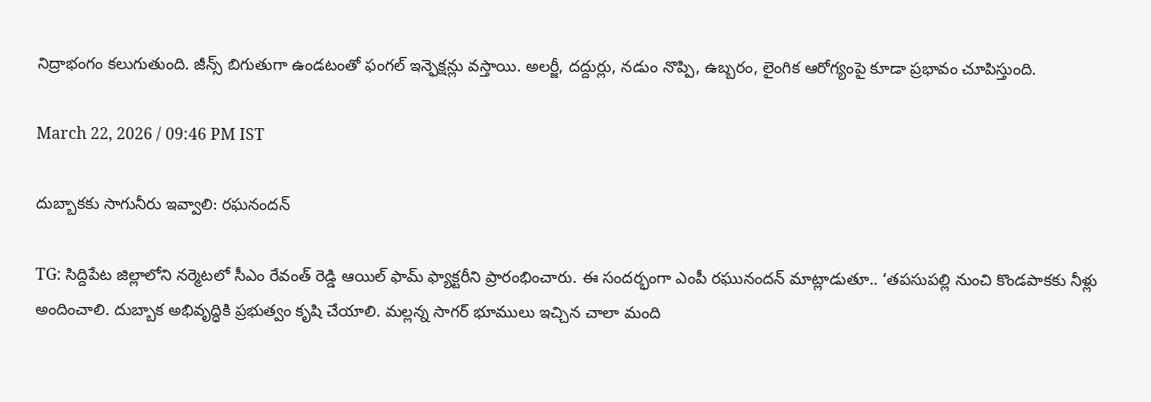నిద్రాభంగం కలుగుతుంది. జీన్స్ బిగుతుగా ఉండటంతో ఫంగల్ ఇన్ఫెక్షన్లు వస్తాయి. అలర్జీ, దద్దుర్లు, నడుం నొప్పి, ఉబ్బరం, లైంగిక ఆరోగ్యంపై కూడా ప్రభావం చూపిస్తుంది.

March 22, 2026 / 09:46 PM IST

దుబ్బాకకు సాగునీరు ఇవ్వాలి: రఘనందన్

TG: సిద్దిపేట జిల్లాలోని నర్మెటలో సీఎం రేవంత్ రెడ్డి ఆయిల్ ఫామ్ ఫ్యాక్టరీని ప్రారంభించారు. ఈ సందర్భంగా ఎంపీ రఘునందన్ మాట్లాడుతూ.. ‘తపసుపల్లి నుంచి కొండపాకకు నీళ్లు అందించాలి. దుబ్బాక అభివృద్ధికి ప్రభుత్వం కృషి చేయాలి. మల్లన్న సాగర్ భూములు ఇచ్చిన చాలా మంది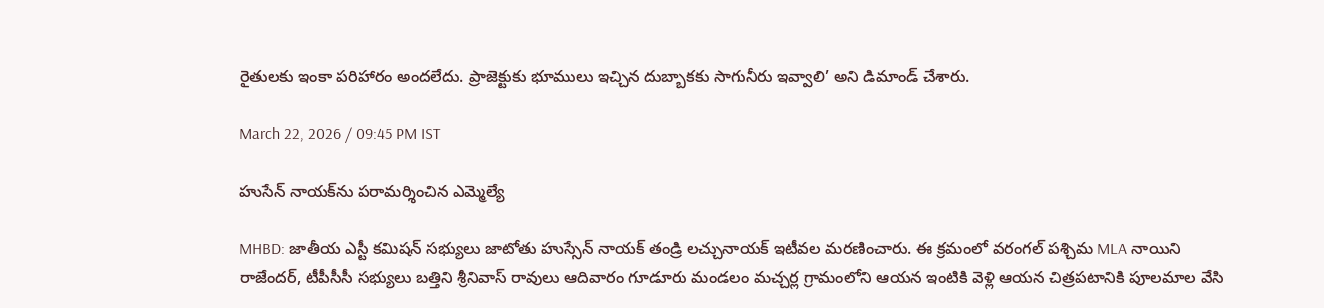రైతులకు ఇంకా పరిహారం అందలేదు. ప్రాజెక్టుకు భూములు ఇచ్చిన దుబ్బాకకు సాగునీరు ఇవ్వాలి’ అని డిమాండ్ చేశారు.

March 22, 2026 / 09:45 PM IST

హుసేన్ నాయక్‌ను పరామర్శించిన ఎమ్మెల్యే

MHBD: జాతీయ ఎస్టీ కమిషన్ సభ్యులు జాటోతు హుస్సేన్ నాయక్ తండ్రి లచ్చునాయక్ ఇటీవల మరణించారు. ఈ క్రమంలో వరంగల్ పశ్చిమ MLA నాయిని రాజేందర్, టీపీసీసీ సభ్యులు బత్తిని శ్రీనివాస్ రావులు ఆదివారం గూడూరు మండలం మచ్చర్ల గ్రామంలోని ఆయన ఇంటికి వెళ్లి ఆయన చిత్రపటానికి పూలమాల వేసి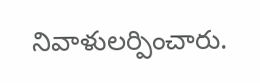నివాళులర్పించారు.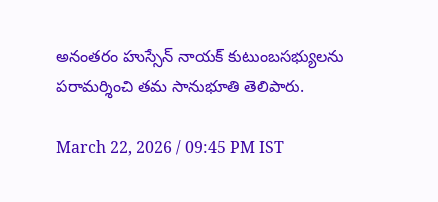అనంతరం హుస్సేన్ నాయక్ కుటుంబసభ్యులను పరామర్శించి తమ సానుభూతి తెలిపారు.

March 22, 2026 / 09:45 PM IST